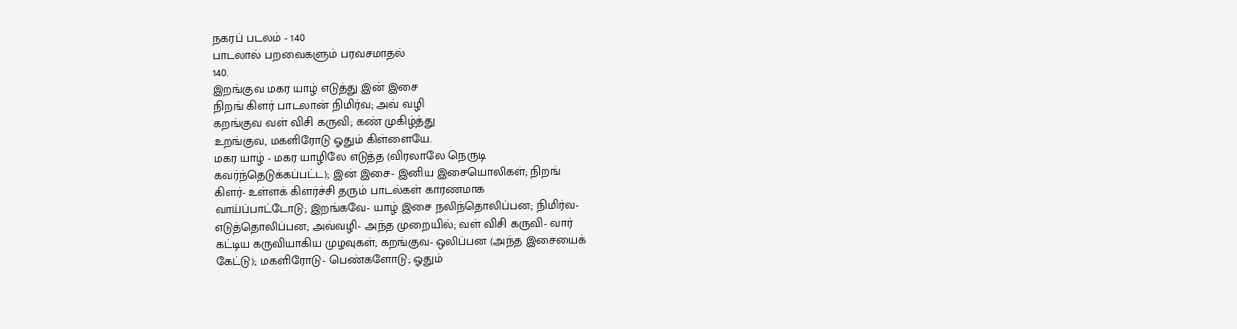நகரப் படலம் - 140
பாடலால் பறவைகளும் பரவசமாதல்
140.
இறங்குவ மகர யாழ் எடுத்து இன் இசை
நிறங் கிளர் பாடலான் நிமிர்வ; அவ் வழி
கறங்குவ வள் விசி கருவி; கண் முகிழ்த்து
உறங்குவ, மகளிரோடு ஓதும் கிள்ளையே.
மகர யாழ் - மகர யாழிலே எடுத்த (விரலாலே நெருடி
கவர்ந்தெடுக்கப்பட்ட); இன் இசை- இனிய இசையொலிகள்; நிறங்
கிளர்- உள்ளக் கிளர்ச்சி தரும் பாடல்கள் காரணமாக
வாய்ப்பாட்டோடு; இறங்கவே- யாழ் இசை நலிந்தொலிப்பன; நிமிர்வ-
எடுத்தொலிப்பன; அவ்வழி- அந்த முறையில்; வள் விசி கருவி- வார்
கட்டிய கருவியாகிய முழவுகள்; கறங்குவ- ஒலிப்பன (அந்த இசையைக்
கேட்டு); மகளிரோடு- பெண்களோடு; ஓதும்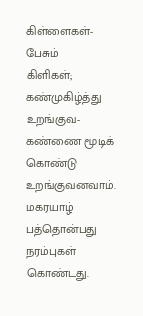கிள்ளைகள்- பேசும்
கிளிகள்; கண்முகிழ்த்து உறங்குவ- கண்ணை மூடிக் கொண்டு
உறங்குவனவாம்.
மகரயாழ் பத்தொன்பது நரம்புகள் கொண்டது.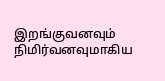இறங்குவனவும்
நிமிர்வனவுமாகிய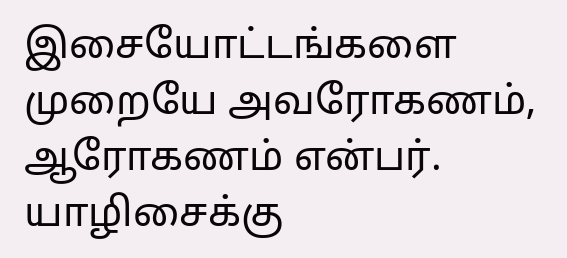இசையோட்டங்களை முறையே அவரோகணம்,
ஆரோகணம் என்பர். யாழிசைக்கு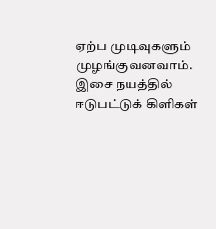ஏற்ப முடிவுகளும்
முழங்குவனவாம். இசை நயத்தில் ஈடுபட்டுக் கிளிகள்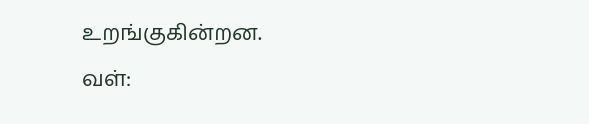உறங்குகின்றன.
வள்: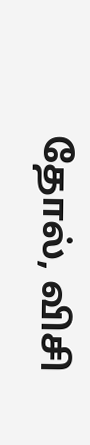தோல், விசி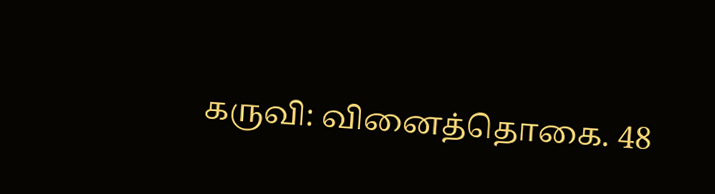கருவி: வினைத்தொகை. 48